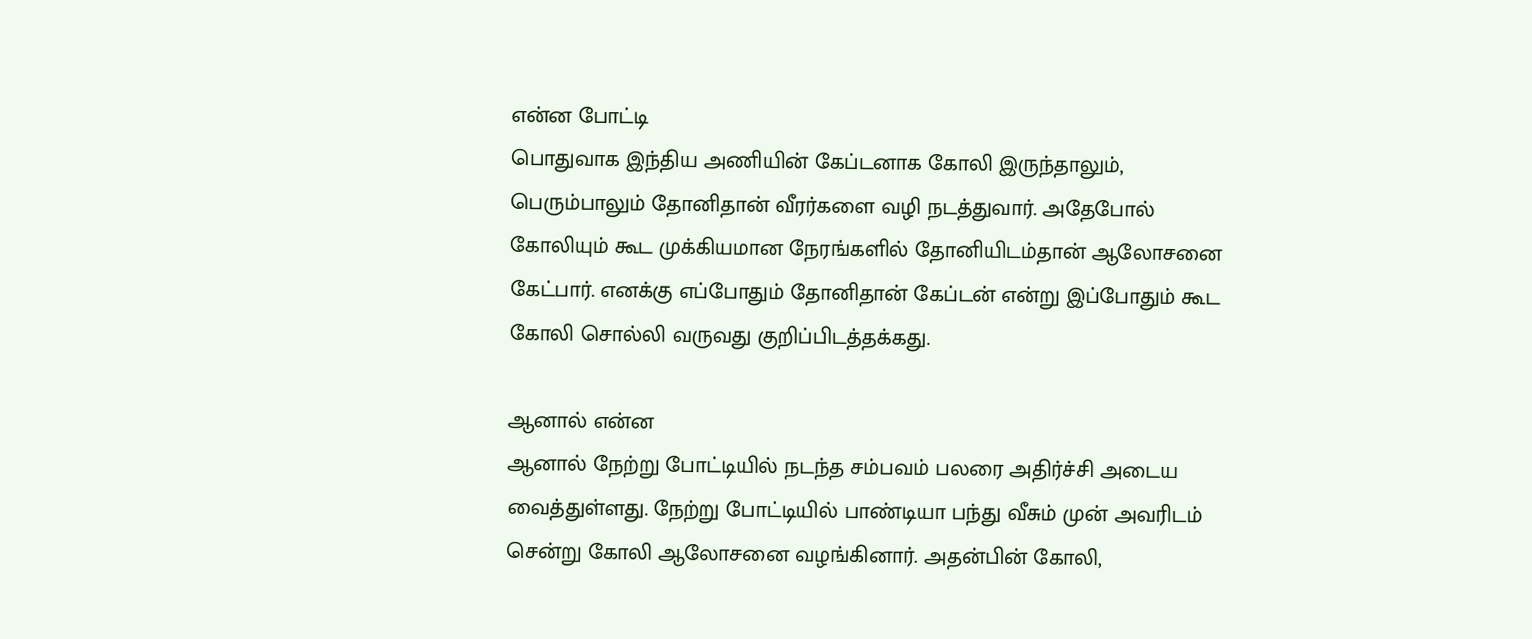என்ன போட்டி
பொதுவாக இந்திய அணியின் கேப்டனாக கோலி இருந்தாலும், பெரும்பாலும் தோனிதான் வீரர்களை வழி நடத்துவார். அதேபோல் கோலியும் கூட முக்கியமான நேரங்களில் தோனியிடம்தான் ஆலோசனை கேட்பார். எனக்கு எப்போதும் தோனிதான் கேப்டன் என்று இப்போதும் கூட கோலி சொல்லி வருவது குறிப்பிடத்தக்கது.

ஆனால் என்ன
ஆனால் நேற்று போட்டியில் நடந்த சம்பவம் பலரை அதிர்ச்சி அடைய வைத்துள்ளது. நேற்று போட்டியில் பாண்டியா பந்து வீசும் முன் அவரிடம் சென்று கோலி ஆலோசனை வழங்கினார். அதன்பின் கோலி,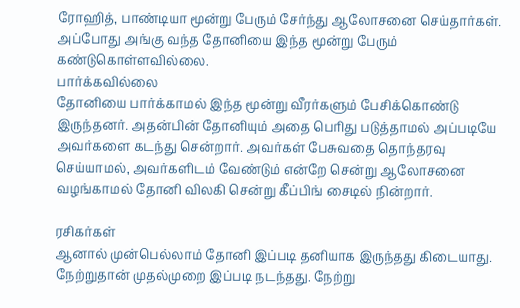ரோஹித், பாண்டியா மூன்று பேரும் சேர்ந்து ஆலோசனை செய்தார்கள். அப்போது அங்கு வந்த தோனியை இந்த மூன்று பேரும் கண்டுகொள்ளவில்லை.
பார்க்கவில்லை
தோனியை பார்க்காமல் இந்த மூன்று வீரர்களும் பேசிக்கொண்டு இருந்தனர். அதன்பின் தோனியும் அதை பெரிது படுத்தாமல் அப்படியே அவர்களை கடந்து சென்றார். அவர்கள் பேசுவதை தொந்தரவு செய்யாமல், அவர்களிடம் வேண்டும் என்றே சென்று ஆலோசனை வழங்காமல் தோனி விலகி சென்று கீப்பிங் சைடில் நின்றார்.

ரசிகர்கள்
ஆனால் முன்பெல்லாம் தோனி இப்படி தனியாக இருந்தது கிடையாது. நேற்றுதான் முதல்முறை இப்படி நடந்தது. நேற்று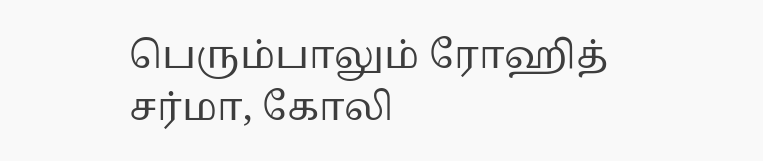பெரும்பாலும் ரோஹித் சர்மா, கோலி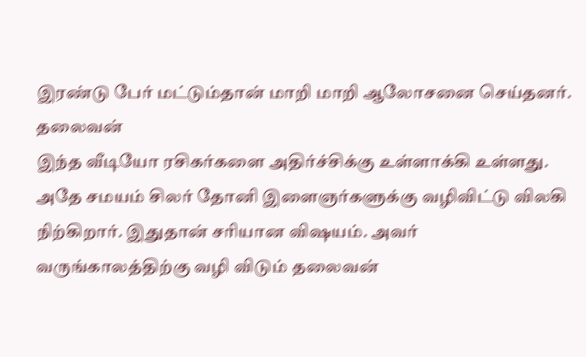இரண்டு பேர் மட்டும்தான் மாறி மாறி ஆலோசனை செய்தனர்.
தலைவன்
இந்த வீடியோ ரசிகர்களை அதிர்ச்சிக்கு உள்ளாக்கி உள்ளது. அதே சமயம் சிலர் தோனி இளைஞர்களுக்கு வழிவிட்டு விலகி நிற்கிறார். இதுதான் சரியான விஷயம். அவர் வருங்காலத்திற்கு வழி விடும் தலைவன்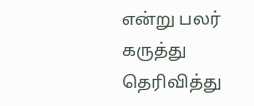என்று பலர் கருத்து தெரிவித்து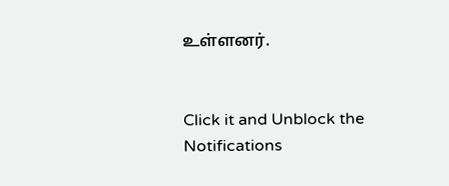உள்ளனர்.


Click it and Unblock the Notifications